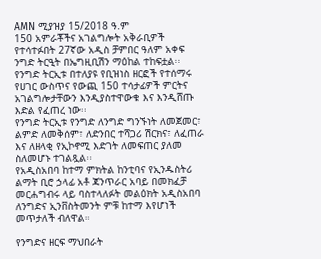AMN ሚያዝያ 15/2018 ዓ.ም
150 አምራቾችና አገልግሎት አቅራቢዎች የተሳተፉበት 27ኛው አዲስ ቻምበር ዓለም አቀፍ ንግድ ትርዒት በኤግዚቢሽን ማዕከል ተከፍቷል፡፡
የንግድ ትርኢቱ በተለያዩ የቢዝነስ ዘርፎች የተሰማሩ የሀገር ውስጥና የውጪ 150 ተሳታፊዎች ምርትና አገልግሎታቸውን እንዲያስተዋውቁ እና እንዲሸጡ እድል የፈጠረ ነው፡፡
የንግድ ትርኢቱ የንግድ ለንግድ ግንኙነት ለመጀመር፣ ልምድ ለመቅሰም፣ ለድንበር ተሻጋሪ ሽርክና፣ ለፈጠራ እና ለዘላቂ የኢኮኖሚ እድገት ለመፍጠር ያለመ ስለመሆኑ ተገልጿል፡፡
የአዲስአበባ ከተማ ምክትል ከንቲባና የኢንዱስትሪ ልማት ቢሮ ኃላፊ አቶ ጃንጥራር አባይ በመክፈቻ መርሐግብሩ ላይ ባስተላለፉት መልዕክት አዲስአበባ ለንግድና ኢንቨስትመንት ምቹ ከተማ እየሆነች መጥታለች ብለዋል።

የንግድና ዘርፍ ማህበራት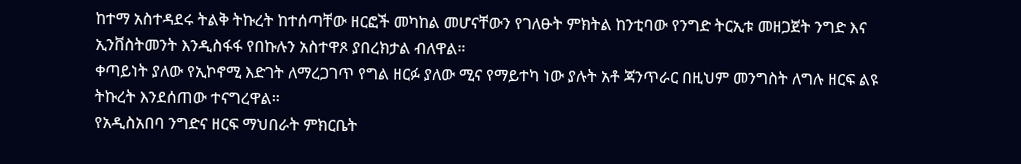ከተማ አስተዳደሩ ትልቅ ትኩረት ከተሰጣቸው ዘርፎች መካከል መሆናቸውን የገለፁት ምክትል ከንቲባው የንግድ ትርኢቱ መዘጋጀት ንግድ እና ኢንቨስትመንት እንዲስፋፋ የበኩሉን አስተዋጾ ያበረክታል ብለዋል።
ቀጣይነት ያለው የኢኮኖሚ እድገት ለማረጋገጥ የግል ዘርፉ ያለው ሚና የማይተካ ነው ያሉት አቶ ጃንጥራር በዚህም መንግስት ለግሉ ዘርፍ ልዩ ትኩረት እንደሰጠው ተናግረዋል።
የአዲስአበባ ንግድና ዘርፍ ማህበራት ምክርቤት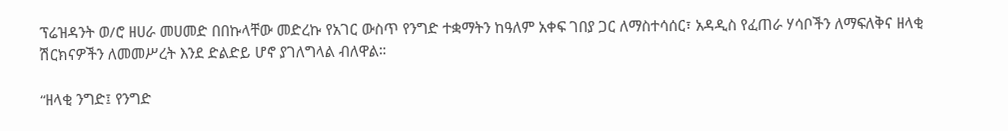ፕሬዝዳንት ወ/ሮ ዘሀራ መሀመድ በበኩላቸው መድረኩ የአገር ውስጥ የንግድ ተቋማትን ከዓለም አቀፍ ገበያ ጋር ለማስተሳሰር፣ አዳዲስ የፈጠራ ሃሳቦችን ለማፍለቅና ዘላቂ ሽርክናዎችን ለመመሥረት እንደ ድልድይ ሆኖ ያገለግላል ብለዋል።

“ዘላቂ ንግድ፤ የንግድ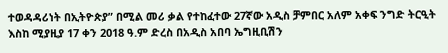ተወዳዳሪነት በኢትዮጵያ” በሚል መሪ ቃል የተከፈተው 27ኛው አዲስ ቻምበር አለም አቀፍ ንግድ ትርዒት እስከ ሚያዚያ 17 ቀን 2018 ዓ.ም ድረስ በአዲስ አበባ ኤግዚቢሽን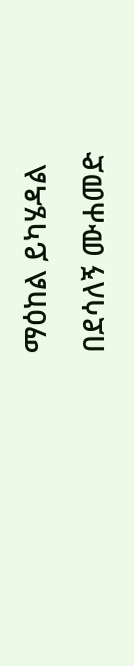ማዕከል ይካሄዳል
በደሳለኝ ሙሐመድ